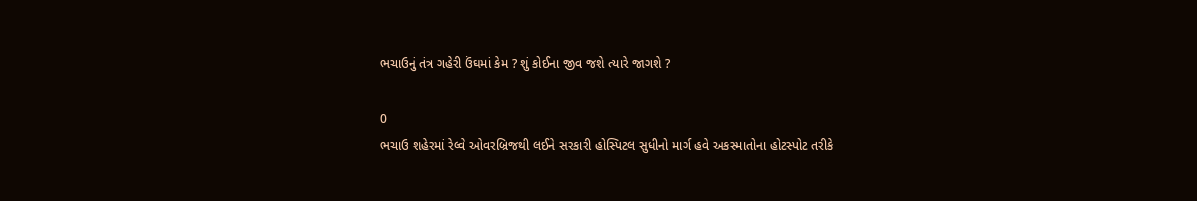ભચાઉનું તંત્ર ગહેરી ઉંઘમાં કેમ ? શું કોઈના જીવ જશે ત્યારે જાગશે ?

0
ભચાઉ શહેરમાં રેલ્વે ઓવરબ્રિજથી લઈને સરકારી હોસ્પિટલ સુધીનો માર્ગ હવે અકસ્માતોના હોટસ્પોટ તરીકે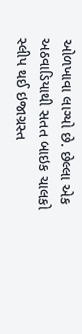ઓળખાવા લાગ્યો છે. છેલ્લા એક અઠવાડિયાથી સતત બાઇક ચાલકો સ્લીપ થઈ ઇજાગ્રસ્ત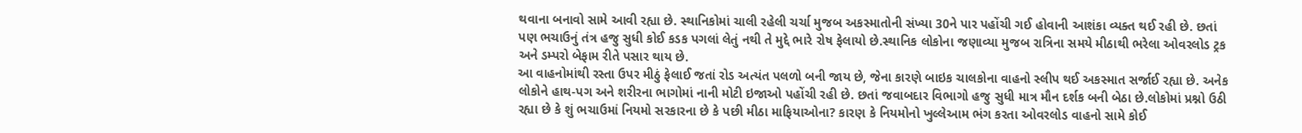થવાના બનાવો સામે આવી રહ્યા છે. સ્થાનિકોમાં ચાલી રહેલી ચર્ચા મુજબ અકસ્માતોની સંખ્યા 30ને પાર પહોંચી ગઈ હોવાની આશંકા વ્યક્ત થઈ રહી છે. છતાં પણ ભચાઉનું તંત્ર હજુ સુધી કોઈ કડક પગલાં લેતું નથી તે મુદ્દે ભારે રોષ ફેલાયો છે.સ્થાનિક લોકોના જણાવ્યા મુજબ રાત્રિના સમયે મીઠાથી ભરેલા ઓવરલોડ ટ્રક અને ડમ્પરો બેફામ રીતે પસાર થાય છે.
આ વાહનોમાંથી રસ્તા ઉપર મીઠું ફેલાઈ જતાં રોડ અત્યંત પલળો બની જાય છે, જેના કારણે બાઇક ચાલકોના વાહનો સ્લીપ થઈ અકસ્માત સર્જાઈ રહ્યા છે. અનેક લોકોને હાથ-પગ અને શરીરના ભાગોમાં નાની મોટી ઇજાઓ પહોંચી રહી છે. છતાં જવાબદાર વિભાગો હજુ સુધી માત્ર મૌન દર્શક બની બેઠા છે.લોકોમાં પ્રશ્નો ઉઠી રહ્યા છે કે શું ભચાઉમાં નિયમો સરકારના છે કે પછી મીઠા માફિયાઓના? કારણ કે નિયમોનો ખુલ્લેઆમ ભંગ કરતા ઓવરલોડ વાહનો સામે કોઈ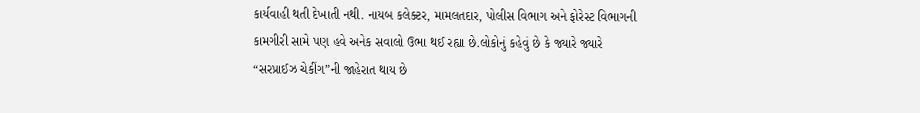કાર્યવાહી થતી દેખાતી નથી. નાયબ કલેક્ટર, મામલતદાર, પોલીસ વિભાગ અને ફોરેસ્ટ વિભાગની કામગીરી સામે પણ હવે અનેક સવાલો ઉભા થઈ રહ્યા છે.લોકોનું કહેવું છે કે જ્યારે જ્યારે “સરપ્રાઈઝ ચેકીંગ”ની જાહેરાત થાય છે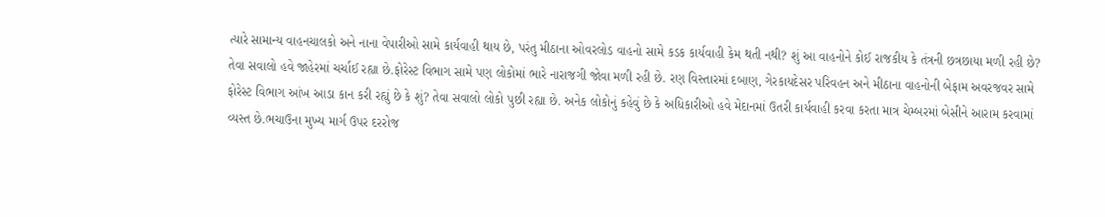ત્યારે સામાન્ય વાહનચાલકો અને નાના વેપારીઓ સામે કાર્યવાહી થાય છે, પરંતુ મીઠાના ઓવરલોડ વાહનો સામે કડક કાર્યવાહી કેમ થતી નથી? શું આ વાહનોને કોઈ રાજકીય કે તંત્રની છત્રછાયા મળી રહી છે? તેવા સવાલો હવે જાહેરમાં ચર્ચાઈ રહ્યા છે.ફોરેસ્ટ વિભાગ સામે પણ લોકોમાં ભારે નારાજગી જોવા મળી રહી છે. રણ વિસ્તારમાં દબાણ, ગેરકાયદેસર પરિવહન અને મીઠાના વાહનોની બેફામ અવરજવર સામે ફોરેસ્ટ વિભાગ આંખ આડા કાન કરી રહ્યું છે કે શું? તેવા સવાલો લોકો પુછી રહ્યા છે. અનેક લોકોનું કહેવું છે કે અધિકારીઓ હવે મેદાનમાં ઉતરી કાર્યવાહી કરવા કરતા માત્ર ચેમ્બરમાં બેસીને આરામ કરવામાં વ્યસ્ત છે.ભચાઉના મુખ્ય માર્ગ ઉપર દરરોજ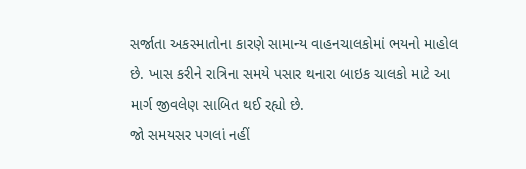સર્જાતા અકસ્માતોના કારણે સામાન્ય વાહનચાલકોમાં ભયનો માહોલ છે. ખાસ કરીને રાત્રિના સમયે પસાર થનારા બાઇક ચાલકો માટે આ માર્ગ જીવલેણ સાબિત થઈ રહ્યો છે.
જો સમયસર પગલાં નહીં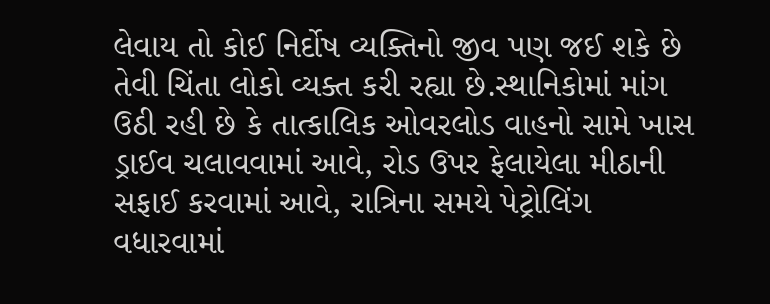લેવાય તો કોઈ નિર્દોષ વ્યક્તિનો જીવ પણ જઈ શકે છે તેવી ચિંતા લોકો વ્યક્ત કરી રહ્યા છે.સ્થાનિકોમાં માંગ ઉઠી રહી છે કે તાત્કાલિક ઓવરલોડ વાહનો સામે ખાસ ડ્રાઈવ ચલાવવામાં આવે, રોડ ઉપર ફેલાયેલા મીઠાની સફાઈ કરવામાં આવે, રાત્રિના સમયે પેટ્રોલિંગ વધારવામાં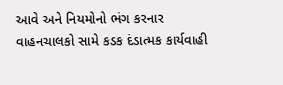આવે અને નિયમોનો ભંગ કરનાર વાહનચાલકો સામે કડક દંડાત્મક કાર્યવાહી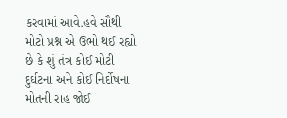કરવામાં આવે.હવે સૌથી મોટો પ્રશ્ન એ ઉભો થઈ રહ્યો છે કે શું તંત્ર કોઈ મોટી દુર્ઘટના અને કોઈ નિર્દોષના મોતની રાહ જોઈ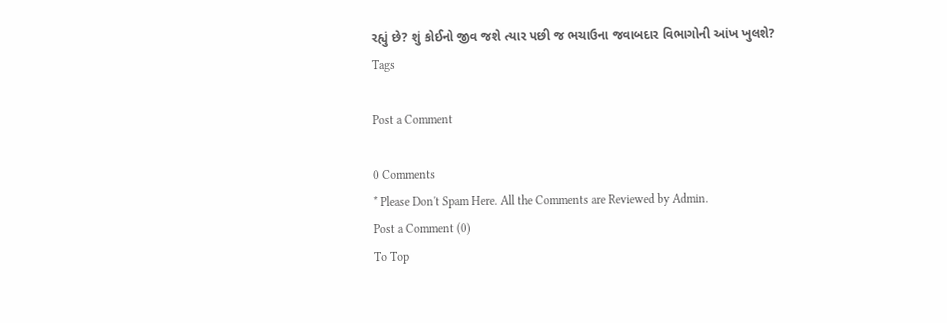રહ્યું છે? શું કોઈનો જીવ જશે ત્યાર પછી જ ભચાઉના જવાબદાર વિભાગોની આંખ ખુલશે?
Tags

Post a Comment

0 Comments
* Please Don't Spam Here. All the Comments are Reviewed by Admin.
Post a Comment (0)
To Top